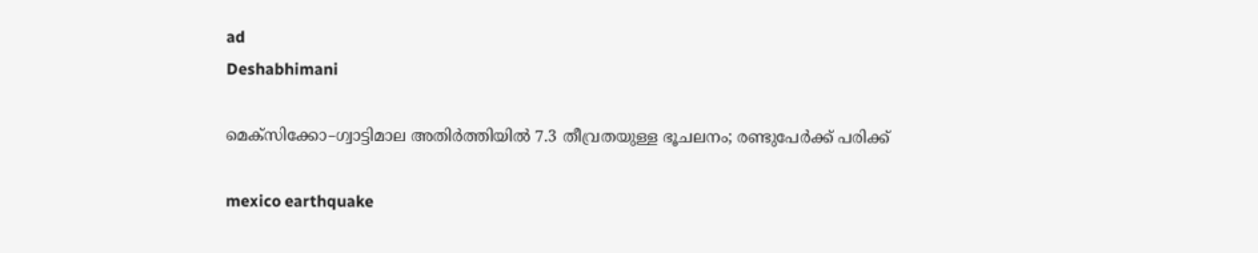ad
Deshabhimani

മെക്സിക്കോ–ഗ്വാട്ടിമാല അതിർത്തിയിൽ 7.3 തീവ്രതയുള്ള ഭൂചലനം; രണ്ടുപേര്‍ക്ക് പരിക്ക്

mexico earthquake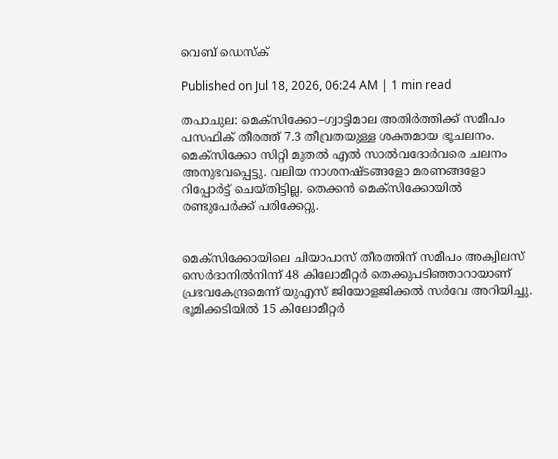വെബ് ഡെസ്ക്

Published on Jul 18, 2026, 06:24 AM | 1 min read

തപാചുല: മെക്സിക്കോ–ഗ്വാട്ടിമാല അതിർത്തിക്ക് സമീപം പസഫിക് തീരത്ത് 7.3 തീവ്രതയുള്ള ശക്തമായ ഭൂചലനം. മെക്സിക്കോ സിറ്റി മുതൽ എൽ സാൽവദോർവരെ ചലനം അനുഭവപ്പെട്ടു. വലിയ നാശനഷ്ടങ്ങളോ മരണങ്ങളോ റിപ്പോർട്ട് ചെയ്തിട്ടില്ല. തെക്കൻ മെക്സിക്കോയിൽ രണ്ടുപേർക്ക് പരിക്കേറ്റു.


മെക്സിക്കോയിലെ ചിയാപാസ് തീരത്തിന് സമീപം അക്വിലസ് സെർദാനിൽനിന്ന് 48 കിലോമീറ്റർ തെക്കുപടിഞ്ഞാറായാണ് പ്രഭവകേന്ദ്രമെന്ന് യുഎസ് ജിയോളജിക്കൽ സർവേ അറിയിച്ചു. ഭൂമിക്കടിയിൽ 15 കിലോമീറ്റർ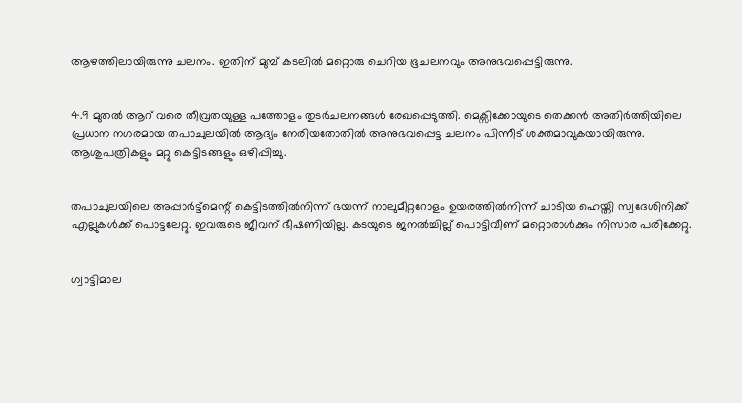ആഴത്തിലായിരുന്നു ചലനം. ഇതിന് മുമ്പ് കടലിൽ മറ്റൊരു ചെറിയ ഭൂചലനവും അനുഭവപ്പെട്ടിരുന്നു.


4.9 മുതൽ ആറ് വരെ തീവ്രതയുള്ള പത്തോളം തുടർചലനങ്ങൾ രേഖപ്പെടുത്തി. മെക്സിക്കോയുടെ തെക്കൻ അതിർത്തിയിലെ പ്രധാന നഗരമായ തപാചുലയിൽ ആദ്യം നേരിയതോതിൽ അനുഭവപ്പെട്ട ചലനം പിന്നീട് ശക്തമാവുകയായിരുന്നു. ആശുപത്രികളും മറ്റു കെട്ടിടങ്ങളും ഒഴിപ്പിച്ചു.


തപാചുലയിലെ അപ്പാർട്ട്മെന്റ് കെട്ടിടത്തിൽനിന്ന് ഭയന്ന് നാലുമീറ്ററോളം ഉയരത്തിൽനിന്ന് ചാടിയ ഹെയ്തി സ്വദേശിനിക്ക് എല്ലുകൾക്ക് പൊട്ടലേറ്റു. ഇവരുടെ ജീവന് ഭീഷണിയില്ല. കടയുടെ ജനൽച്ചില്ല് പൊട്ടിവീണ് മറ്റൊരാൾക്കും നിസാര പരിക്കേറ്റു.


ഗ്വാട്ടിമാല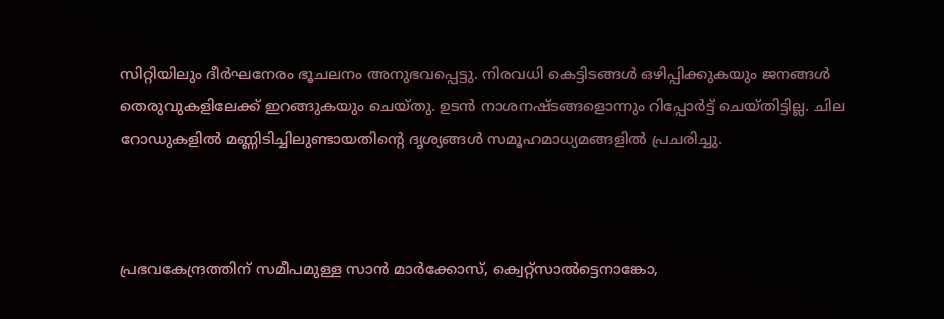സിറ്റിയിലും ദീർഘനേരം ഭൂചലനം അനുഭവപ്പെട്ടു. നിരവധി കെട്ടിടങ്ങൾ ഒഴിപ്പിക്കുകയും ജനങ്ങൾ തെരുവുകളിലേക്ക് ഇറങ്ങുകയും ചെയ്തു. ഉടൻ നാശനഷ്ടങ്ങളൊന്നും റിപ്പോർട്ട് ചെയ്തിട്ടില്ല. ചില റോഡുകളിൽ മണ്ണിടിച്ചിലുണ്ടായതിന്റെ ദൃശ്യങ്ങൾ സമൂഹമാധ്യമങ്ങളിൽ പ്രചരിച്ചു.



പ്രഭവകേന്ദ്രത്തിന് സമീപമുള്ള സാൻ മാർക്കോസ്, ക്വെറ്റ്സാൽട്ടെനാങ്കോ,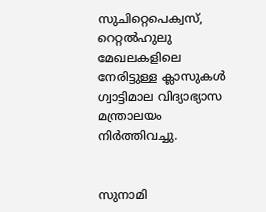സുചിറ്റെപെക്വസ്, റെറ്റൽഹുലു മേഖലകളിലെ നേരിട്ടുള്ള ക്ലാസുകൾ ഗ്വാട്ടിമാല വിദ്യാഭ്യാസ മന്ത്രാലയം നിർത്തിവച്ചു.


സുനാമി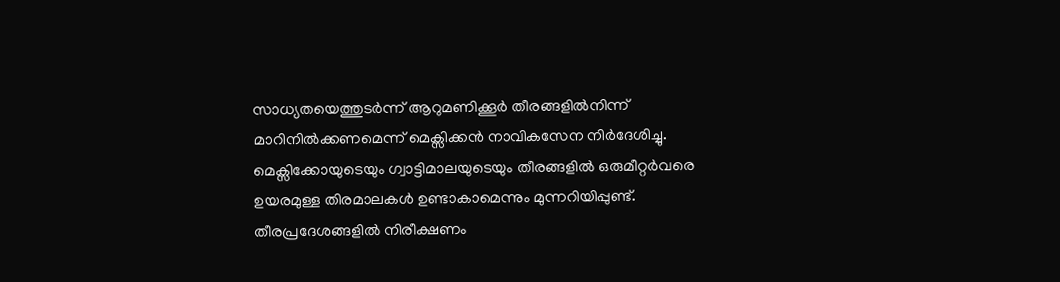സാധ്യതയെത്തുടർന്ന് ആറുമണിക്കൂർ തീരങ്ങളിൽനിന്ന് മാറിനിൽക്കണമെന്ന് മെക്സിക്കൻ നാവികസേന നിർദേശിച്ചു. മെക്സിക്കോയുടെയും ഗ്വാട്ടിമാലയുടെയും തീരങ്ങളിൽ ഒരുമീറ്റർവരെ ഉയരമുള്ള തിരമാലകൾ ഉണ്ടാകാമെന്നും മുന്നറിയിപ്പുണ്ട്. തീരപ്രദേശങ്ങളിൽ നിരീക്ഷണം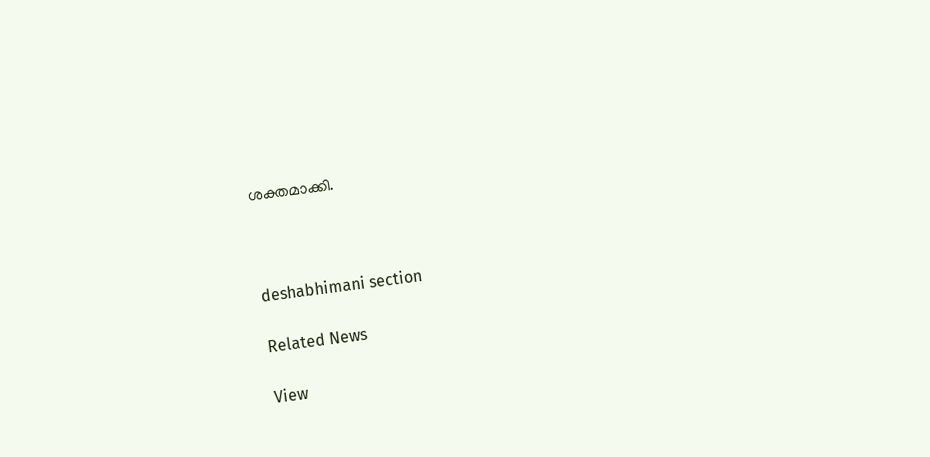ശക്തമാക്കി.



deshabhimani section

Related News

View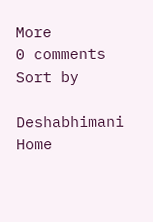More
0 comments
Sort by

Deshabhimani
Home